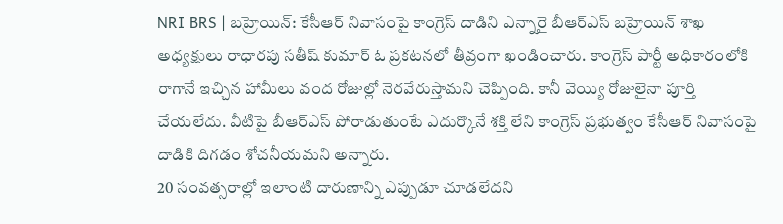NRI BRS | బహ్రెయిన్: కేసీఆర్ నివాసంపై కాంగ్రెస్ దాడిని ఎన్నారై బీఆర్ఎస్ బహ్రెయిన్ శాఖ అధ్యక్షులు రాధారపు సతీష్ కుమార్ ఓ ప్రకటనలో తీవ్రంగా ఖండించారు. కాంగ్రెస్ పార్టీ అధికారంలోకి రాగానే ఇచ్చిన హామీలు వంద రోజుల్లో నెరవేరుస్తామని చెప్పింది. కానీ వెయ్యి రోజులైనా పూర్తి చేయలేదు. వీటిపై బీఆర్ఎస్ పోరాడుతుంటే ఎదుర్కొనే శక్తి లేని కాంగ్రెస్ ప్రభుత్వం కేసీఆర్ నివాసంపై దాడికి దిగడం శోచనీయమని అన్నారు.
20 సంవత్సరాల్లో ఇలాంటి దారుణాన్ని ఎప్పుడూ చూడలేదని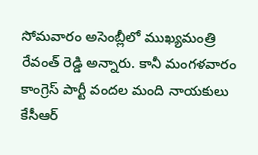సోమవారం అసెంబ్లీలో ముఖ్యమంత్రి రేవంత్ రెడ్డి అన్నారు. కానీ మంగళవారం కాంగ్రెస్ పార్టీ వందల మంది నాయకులు కేసీఆర్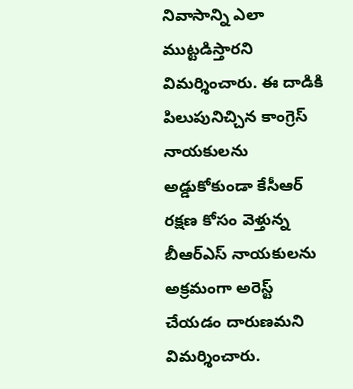నివాసాన్ని ఎలా ముట్టడిస్తారని విమర్శించారు. ఈ దాడికి పిలుపునిచ్చిన కాంగ్రెస్ నాయకులను అడ్డుకోకుండా కేసీఆర్ రక్షణ కోసం వెళ్తున్న బీఆర్ఎస్ నాయకులను అక్రమంగా అరెస్ట్ చేయడం దారుణమని విమర్శించారు.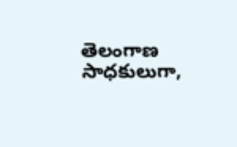తెలంగాణ సాధకులుగా,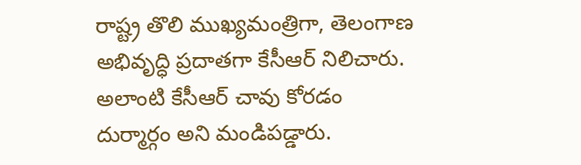రాష్ట్ర తొలి ముఖ్యమంత్రిగా, తెలంగాణ అభివృద్ధి ప్రదాతగా కేసీఆర్ నిలిచారు. అలాంటి కేసీఆర్ చావు కోరడం దుర్మార్గం అని మండిపడ్డారు.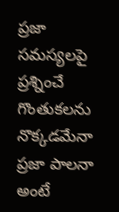ప్రజా సమస్యలపై ప్రశ్నించే గొంతుకలను నొక్కడమేనా ప్రజా పాలనా అంటే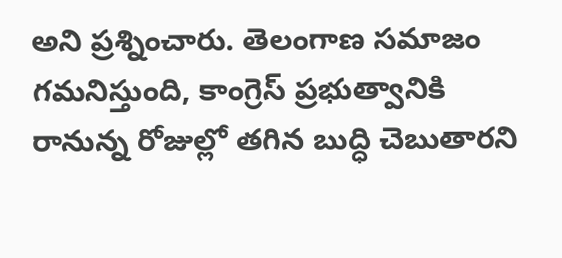అని ప్రశ్నించారు. తెలంగాణ సమాజం గమనిస్తుంది, కాంగ్రెస్ ప్రభుత్వానికి రానున్న రోజుల్లో తగిన బుద్ధి చెబుతారని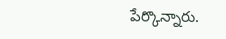పేర్కొన్నారు.